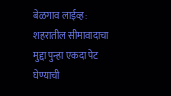बेळगाव लाईव्ह: शहरातील सीमावादाचा मुद्दा पुन्हा एकदा पेट घेण्याची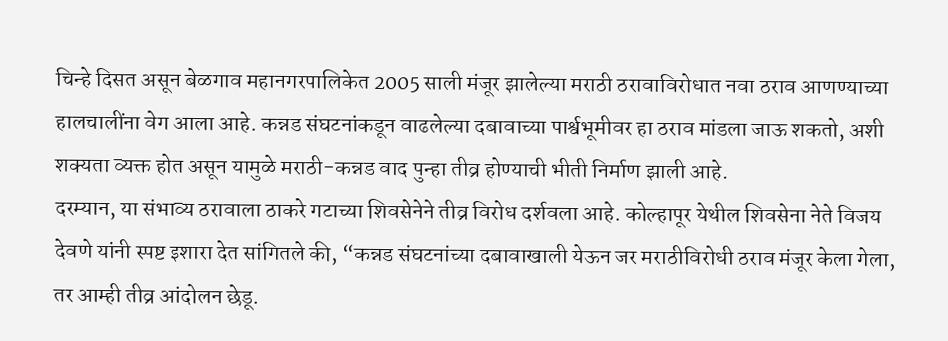चिन्हे दिसत असून बेळगाव महानगरपालिकेत 2005 साली मंजूर झालेल्या मराठी ठरावाविरोधात नवा ठराव आणण्याच्या हालचालींना वेग आला आहे. कन्नड संघटनांकडून वाढलेल्या दबावाच्या पार्श्वभूमीवर हा ठराव मांडला जाऊ शकतो, अशी शक्यता व्यक्त होत असून यामुळे मराठी-कन्नड वाद पुन्हा तीव्र होण्याची भीती निर्माण झाली आहे.
दरम्यान, या संभाव्य ठरावाला ठाकरे गटाच्या शिवसेनेने तीव्र विरोध दर्शवला आहे. कोल्हापूर येथील शिवसेना नेते विजय देवणे यांनी स्पष्ट इशारा देत सांगितले की, “कन्नड संघटनांच्या दबावाखाली येऊन जर मराठीविरोधी ठराव मंजूर केला गेला, तर आम्ही तीव्र आंदोलन छेडू.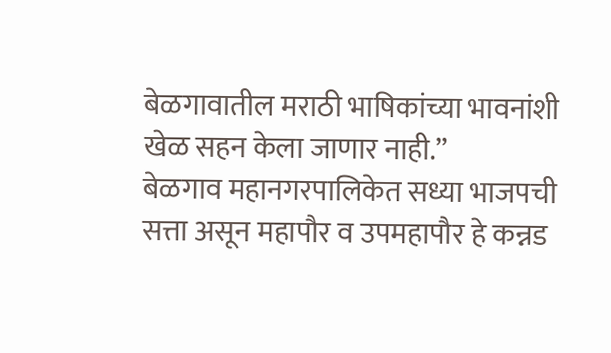बेळगावातील मराठी भाषिकांच्या भावनांशी खेळ सहन केला जाणार नाही.”
बेळगाव महानगरपालिकेत सध्या भाजपची सत्ता असून महापौर व उपमहापौर हे कन्नड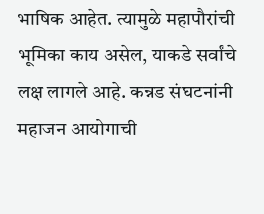भाषिक आहेत. त्यामुळे महापौरांची भूमिका काय असेल, याकडे सर्वांचे लक्ष लागले आहे. कन्नड संघटनांनी महाजन आयोगाची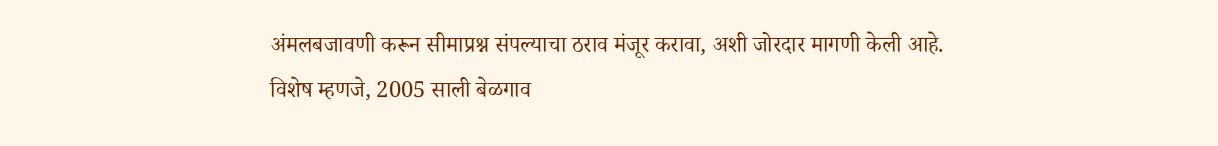अंमलबजावणी करून सीमाप्रश्न संपल्याचा ठराव मंजूर करावा, अशी जोरदार मागणी केली आहे.
विशेष म्हणजे, 2005 साली बेळगाव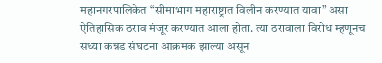महानगरपालिकेत “सीमाभाग महाराष्ट्रात विलीन करण्यात यावा” असा ऐतिहासिक ठराव मंजूर करण्यात आला होता. त्या ठरावाला विरोध म्हणूनच सध्या कन्नड संघटना आक्रमक झाल्या असून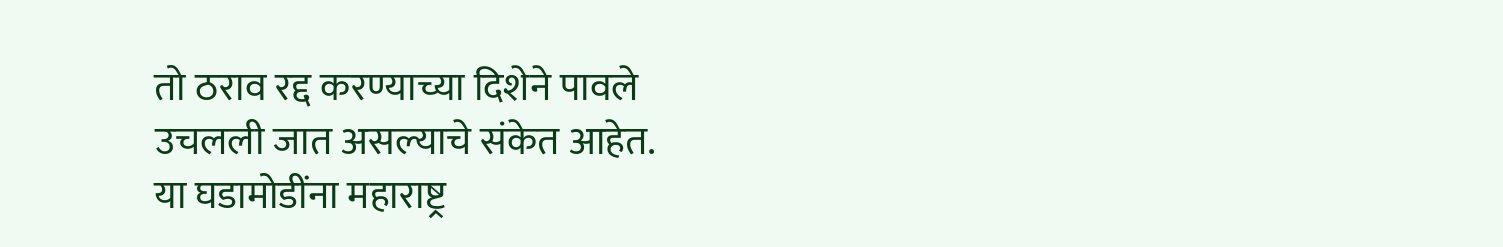तो ठराव रद्द करण्याच्या दिशेने पावले उचलली जात असल्याचे संकेत आहेत.
या घडामोडींना महाराष्ट्र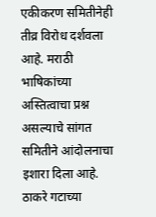एकीकरण समितीनेही तीव्र विरोध दर्शवला आहे. मराठी भाषिकांच्या अस्तित्वाचा प्रश्न असल्याचे सांगत समितीने आंदोलनाचा इशारा दिला आहे. ठाकरे गटाच्या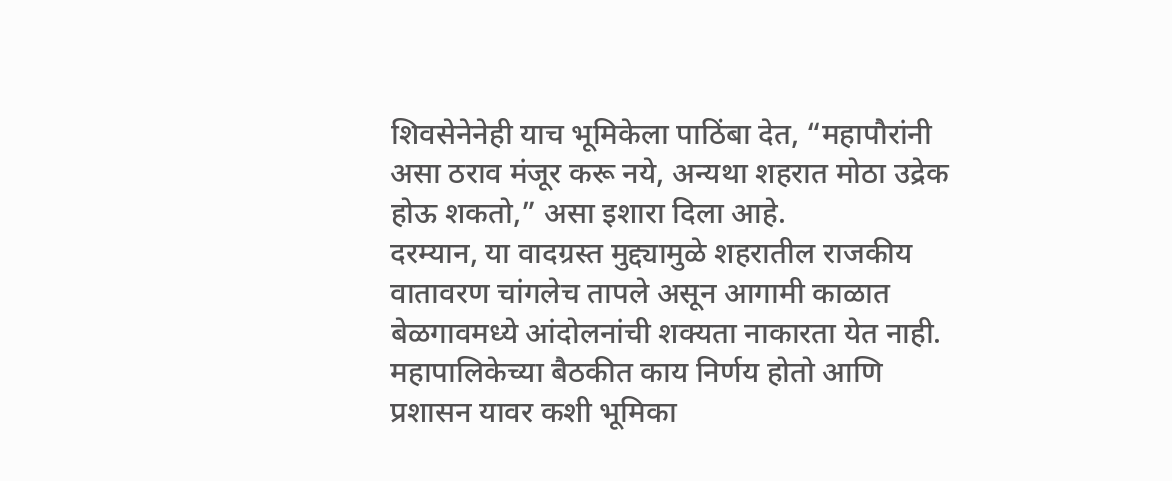शिवसेनेनेही याच भूमिकेला पाठिंबा देत, “महापौरांनी असा ठराव मंजूर करू नये, अन्यथा शहरात मोठा उद्रेक होऊ शकतो,” असा इशारा दिला आहे.
दरम्यान, या वादग्रस्त मुद्द्यामुळे शहरातील राजकीय वातावरण चांगलेच तापले असून आगामी काळात बेळगावमध्ये आंदोलनांची शक्यता नाकारता येत नाही. महापालिकेच्या बैठकीत काय निर्णय होतो आणि प्रशासन यावर कशी भूमिका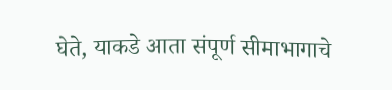घेते, याकडे आता संपूर्ण सीमाभागाचे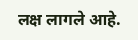लक्ष लागले आहे.